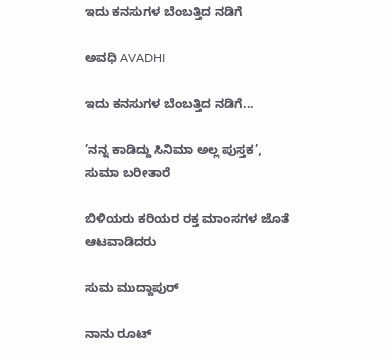ಇದು ಕನಸುಗಳ ಬೆಂಬತ್ತಿದ ನಡಿಗೆ‍

ಅವಧಿ AVADHI

ಇದು ಕನಸುಗಳ ಬೆಂಬತ್ತಿದ ನಡಿಗೆ...

’ನನ್ನ ಕಾಡಿದ್ದು ಸಿನಿಮಾ ಅಲ್ಲ ಪುಸ್ತಕ’, ಸುಮಾ ಬರೀತಾರೆ

ಬಿಳಿಯರು ಕರಿಯರ ರಕ್ತ ಮಾಂಸಗಳ ಜೊತೆ ಆಟವಾಡಿದರು

ಸುಮ ಮುದ್ದಾಪುರ್

ನಾನು ರೂಟ್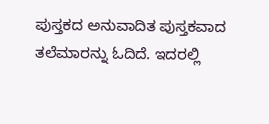ಪುಸ್ತಕದ ಅನುವಾದಿತ ಪುಸ್ತಕವಾದ ತಲೆಮಾರನ್ನು ಓದಿದೆ. ಇದರಲ್ಲಿ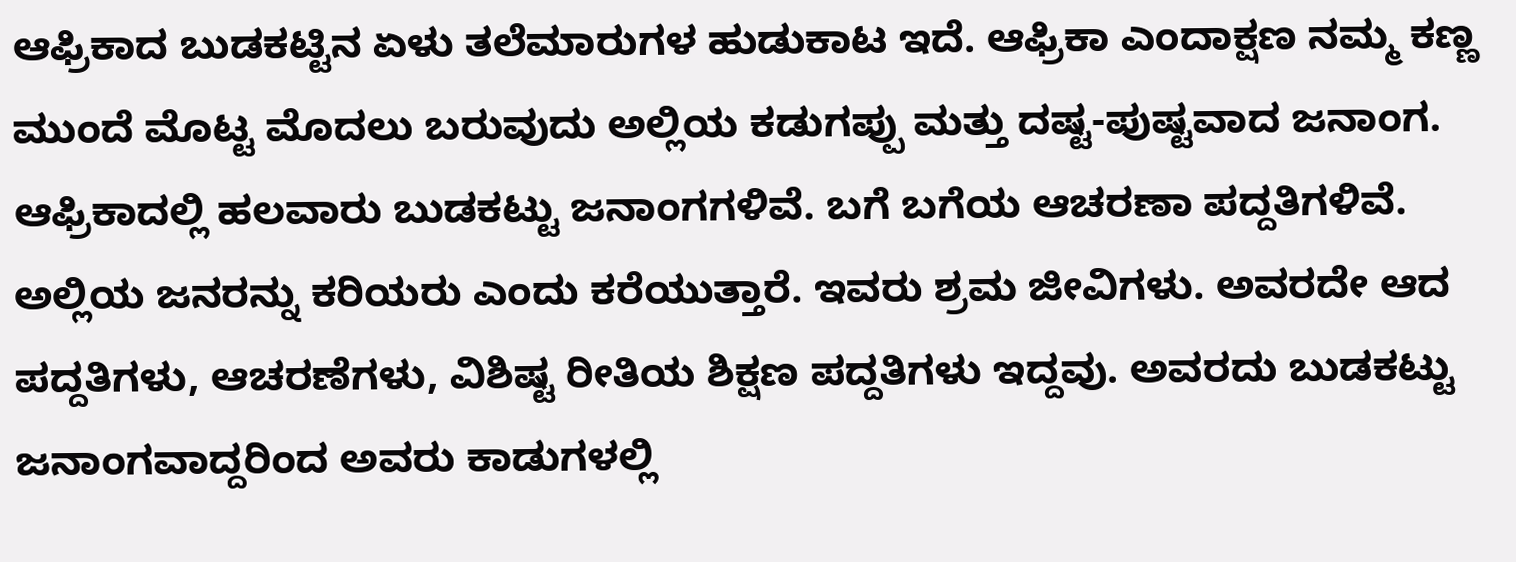ಆಫ್ರಿಕಾದ ಬುಡಕಟ್ಟಿನ ಏಳು ತಲೆಮಾರುಗಳ ಹುಡುಕಾಟ ಇದೆ. ಆಫ್ರಿಕಾ ಎಂದಾಕ್ಷಣ ನಮ್ಮ ಕಣ್ಣ ಮುಂದೆ ಮೊಟ್ಟ ಮೊದಲು ಬರುವುದು ಅಲ್ಲಿಯ ಕಡುಗಪ್ಪು ಮತ್ತು ದಷ್ಟ-ಪುಷ್ಟವಾದ ಜನಾಂಗ. ಆಫ್ರಿಕಾದಲ್ಲಿ ಹಲವಾರು ಬುಡಕಟ್ಟು ಜನಾಂಗಗಳಿವೆ. ಬಗೆ ಬಗೆಯ ಆಚರಣಾ ಪದ್ದತಿಗಳಿವೆ. ಅಲ್ಲಿಯ ಜನರನ್ನು ಕರಿಯರು ಎಂದು ಕರೆಯುತ್ತಾರೆ. ಇವರು ಶ್ರಮ ಜೀವಿಗಳು. ಅವರದೇ ಆದ ಪದ್ದತಿಗಳು, ಆಚರಣೆಗಳು, ವಿಶಿಷ್ಟ ರೀತಿಯ ಶಿಕ್ಷಣ ಪದ್ದತಿಗಳು ಇದ್ದವು. ಅವರದು ಬುಡಕಟ್ಟು ಜನಾಂಗವಾದ್ದರಿಂದ ಅವರು ಕಾಡುಗಳಲ್ಲಿ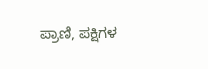ಪ್ರಾಣಿ, ಪಕ್ಷಿಗಳ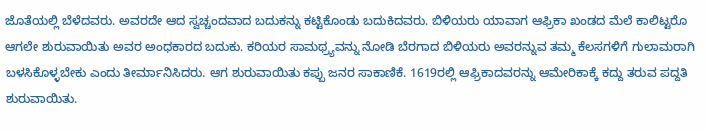ಜೊತೆಯಲ್ಲಿ ಬೆಳೆದವರು. ಅವರದೇ ಆದ ಸ್ವಚ್ಚಂದವಾದ ಬದುಕನ್ನು ಕಟ್ಟಿಕೊಂಡು ಬದುಕಿದವರು. ಬಿಳಿಯರು ಯಾವಾಗ ಆಫ್ರಿಕಾ ಖಂಡದ ಮೆಲೆ ಕಾಲಿಟ್ಟರೊ ಆಗಲೇ ಶುರುವಾಯಿತು ಅವರ ಅಂಧಕಾರದ ಬದುಕು. ಕರಿಯರ ಸಾಮಥ್ರ್ಯವನ್ನು ನೋಡಿ ಬೆರಗಾದ ಬಿಳಿಯರು ಅವರನ್ನುವ ತಮ್ಮ ಕೆಲಸಗಳಿಗೆ ಗುಲಾಮರಾಗಿ ಬಳಸಿಕೊಳ್ಳಬೇಕು ಎಂದು ತೀರ್ಮಾನಿಸಿದರು. ಆಗ ಶುರುವಾಯಿತು ಕಪ್ಪು ಜನರ ಸಾಕಾಣಿಕೆ. 1619ರಲ್ಲಿ ಆಫ್ರಿಕಾದವರನ್ನು ಆಮೇರಿಕಾಕ್ಕೆ ಕದ್ದು ತರುವ ಪದ್ದತಿ ಶುರುವಾಯಿತು.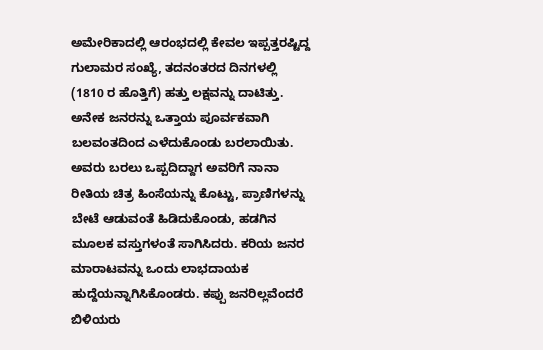ಅಮೇರಿಕಾದಲ್ಲಿ ಆರಂಭದಲ್ಲಿ ಕೇವಲ ಇಪ್ಪತ್ತರಷ್ಟಿದ್ದ ಗುಲಾಮರ ಸಂಖ್ಯೆ, ತದನಂತರದ ದಿನಗಳಲ್ಲಿ (1810 ರ ಹೊತ್ತಿಗೆ) ಹತ್ತು ಲಕ್ಷವನ್ನು ದಾಟಿತ್ತು. ಅನೇಕ ಜನರನ್ನು ಒತ್ತಾಯ ಪೂರ್ವಕವಾಗಿ ಬಲವಂತದಿಂದ ಎಳೆದುಕೊಂಡು ಬರಲಾಯಿತು. ಅವರು ಬರಲು ಒಪ್ಪದಿದ್ದಾಗ ಅವರಿಗೆ ನಾನಾ ರೀತಿಯ ಚಿತ್ರ ಹಿಂಸೆಯನ್ನು ಕೊಟ್ಟು, ಪ್ರಾಣಿಗಳನ್ನು ಬೇಟೆ ಆಡುವಂತೆ ಹಿಡಿದುಕೊಂಡು, ಹಡಗಿನ ಮೂಲಕ ವಸ್ತುಗಳಂತೆ ಸಾಗಿಸಿದರು. ಕರಿಯ ಜನರ ಮಾರಾಟವನ್ನು ಒಂದು ಲಾಭದಾಯಕ ಹುದ್ದೆಯನ್ನಾಗಿಸಿಕೊಂಡರು. ಕಪ್ಪು ಜನರಿಲ್ಲವೆಂದರೆ ಬಿಳಿಯರು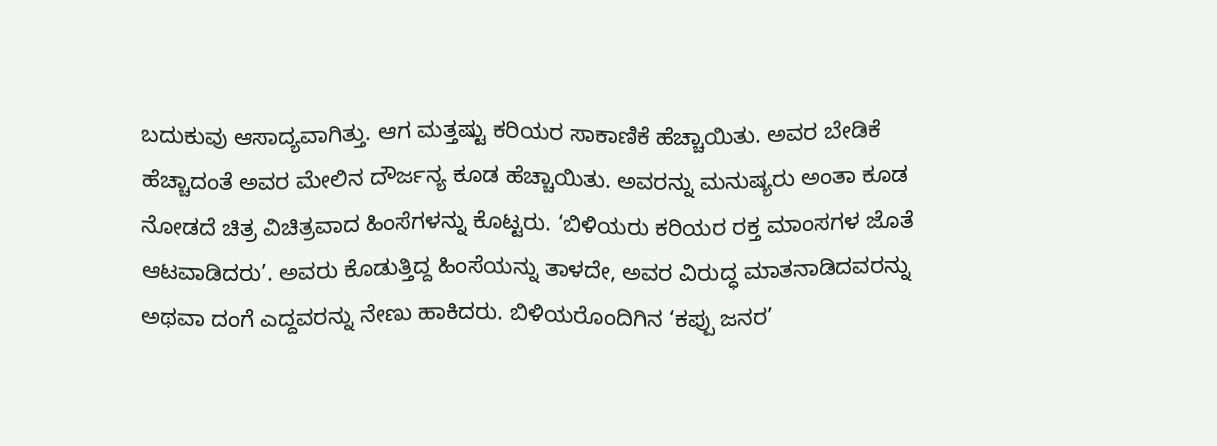ಬದುಕುವು ಆಸಾದ್ಯವಾಗಿತ್ತು. ಆಗ ಮತ್ತಷ್ಟು ಕರಿಯರ ಸಾಕಾಣಿಕೆ ಹೆಚ್ಚಾಯಿತು. ಅವರ ಬೇಡಿಕೆ ಹೆಚ್ಚಾದಂತೆ ಅವರ ಮೇಲಿನ ದೌರ್ಜನ್ಯ ಕೂಡ ಹೆಚ್ಚಾಯಿತು. ಅವರನ್ನು ಮನುಷ್ಯರು ಅಂತಾ ಕೂಡ ನೋಡದೆ ಚಿತ್ರ ವಿಚಿತ್ರವಾದ ಹಿಂಸೆಗಳನ್ನು ಕೊಟ್ಟರು. ‘ಬಿಳಿಯರು ಕರಿಯರ ರಕ್ತ ಮಾಂಸಗಳ ಜೊತೆ ಆಟವಾಡಿದರು’. ಅವರು ಕೊಡುತ್ತಿದ್ದ ಹಿಂಸೆಯನ್ನು ತಾಳದೇ, ಅವರ ವಿರುದ್ಧ ಮಾತನಾಡಿದವರನ್ನು ಅಥವಾ ದಂಗೆ ಎದ್ದವರನ್ನು ನೇಣು ಹಾಕಿದರು. ಬಿಳಿಯರೊಂದಿಗಿನ ‘ಕಪ್ಪು ಜನರ’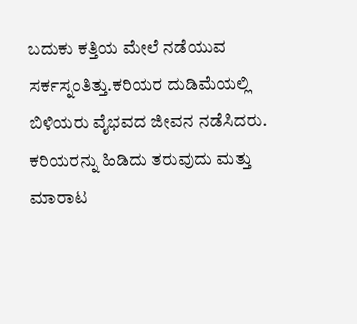ಬದುಕು ಕತ್ತಿಯ ಮೇಲೆ ನಡೆಯುವ ಸರ್ಕಸ್ನಂತಿತ್ತು.ಕರಿಯರ ದುಡಿಮೆಯಲ್ಲಿ ಬಿಳಿಯರು ವೈಭವದ ಜೀವನ ನಡೆಸಿದರು. ಕರಿಯರನ್ನು ಹಿಡಿದು ತರುವುದು ಮತ್ತು ಮಾರಾಟ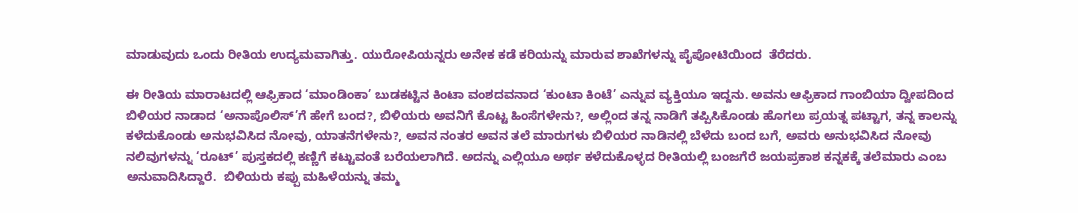ಮಾಡುವುದು ಒಂದು ರೀತಿಯ ಉದ್ಯಮವಾಗಿತ್ತು. ಯುರೋಪಿಯನ್ನರು ಅನೇಕ ಕಡೆ ಕರಿಯನ್ನು ಮಾರುವ ಶಾಖೆಗಳನ್ನು ಪೈಪೋಟಿಯಿಂದ  ತೆರೆದರು.

ಈ ರೀತಿಯ ಮಾರಾಟದಲ್ಲಿ ಆಫ್ರಿಕಾದ ‘ಮಾಂಡಿಂಕಾ’ ಬುಡಕಟ್ಟಿನ ಕಿಂಟಾ ವಂಶದವನಾದ ‘ಕುಂಟಾ ಕಿಂಟೆ’ ಎನ್ನುವ ವ್ಯಕ್ತಿಯೂ ಇದ್ದನು. ಅವನು ಆಫ್ರಿಕಾದ ಗಾಂಬಿಯಾ ದ್ವೀಪದಿಂದ ಬಿಳಿಯರ ನಾಡಾದ ‘ಅನಾಪೊಲಿಸ್’ಗೆ ಹೇಗೆ ಬಂದ?, ಬಿಳಿಯರು ಅವನಿಗೆ ಕೊಟ್ಟ ಹಿಂಸೆಗಳೇನು?, ಅಲ್ಲಿಂದ ತನ್ನ ನಾಡಿಗೆ ತಪ್ಪಿಸಿಕೊಂಡು ಹೊಗಲು ಪ್ರಯತ್ನ ಪಟ್ಟಾಗ, ತನ್ನ ಕಾಲನ್ನು ಕಳೆದುಕೊಂಡು ಅನುಭವಿಸಿದ ನೋವು, ಯಾತನೆಗಳೇನು?, ಅವನ ನಂತರ ಅವನ ತಲೆ ಮಾರುಗಳು ಬಿಳಿಯರ ನಾಡಿನಲ್ಲಿ ಬೆಳೆದು ಬಂದ ಬಗೆ, ಅವರು ಅನುಭವಿಸಿದ ನೋವು ನಲಿವುಗಳನ್ನು ‘ರೂಟ್’ ಪುಸ್ತಕದಲ್ಲಿ ಕಣ್ಣಿಗೆ ಕಟ್ಟುವಂತೆ ಬರೆಯಲಾಗಿದೆ. ಅದನ್ನು ಎಲ್ಲಿಯೂ ಅರ್ಥ ಕಳೆದುಕೊಳ್ಳದ ರೀತಿಯಲ್ಲಿ ಬಂಜಗೆರೆ ಜಯಪ್ರಕಾಶ ಕನ್ನಕಕ್ಕೆ ತಲೆಮಾರು ಎಂಬ ಅನುವಾದಿಸಿದ್ದಾರೆ.  ಬಿಳಿಯರು ಕಪ್ಪು ಮಹಿಳೆಯನ್ನು ತಮ್ಮ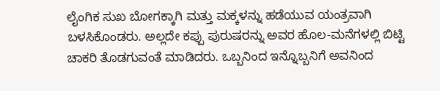ಲೈಂಗಿಕ ಸುಖ ಬೋಗಕ್ಕಾಗಿ ಮತ್ತು ಮಕ್ಕಳನ್ನು ಹಡೆಯುವ ಯಂತ್ರವಾಗಿ ಬಳಸಿಕೊಂಡರು. ಅಲ್ಲದೇ ಕಪ್ಪು ಪುರುಷರನ್ನು ಅವರ ಹೊಲ-ಮನೆಗಳಲ್ಲಿ ಬಿಟ್ಟಿ ಚಾಕರಿ ತೊಡಗುವಂತೆ ಮಾಡಿದರು. ಒಬ್ಬನಿಂದ ಇನ್ನೊಬ್ಬನಿಗೆ ಅವನಿಂದ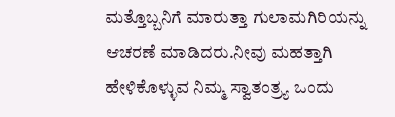ಮತ್ತೊಬ್ಬನಿಗೆ ಮಾರುತ್ತಾ ಗುಲಾಮಗಿರಿಯನ್ನು ಆಚರಣೆ ಮಾಡಿದರು.ನೀವು ಮಹತ್ತಾಗಿ ಹೇಳಿಕೊಳ್ಳುವ ನಿಮ್ಮ ಸ್ವಾತಂತ್ರ್ಯ ಒಂದು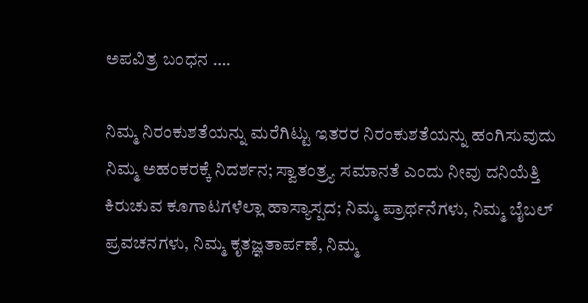ಅಪವಿತ್ರ ಬಂಧನ ….

ನಿಮ್ಮ ನಿರಂಕುಶತೆಯನ್ನು ಮರೆಗಿಟ್ಟು ಇತರರ ನಿರಂಕುಶತೆಯನ್ನು ಹಂಗಿಸುವುದು ನಿಮ್ಮ ಅಹಂಕರಕ್ಕೆ ನಿದರ್ಶನ; ಸ್ವಾತಂತ್ರ್ಯ ಸಮಾನತೆ ಎಂದು ನೀವು ದನಿಯೆತ್ತಿ ಕಿರುಚುವ ಕೂಗಾಟಗಳೆಲ್ಲಾ ಹಾಸ್ಯಾಸ್ಪದ; ನಿಮ್ಮ ಪ್ರಾರ್ಥನೆಗಳು, ನಿಮ್ಮ ಬೈಬಲ್ ಪ್ರವಚನಗಳು, ನಿಮ್ಮ ಕೃತಜ್ಞತಾರ್ಪಣೆ, ನಿಮ್ಮ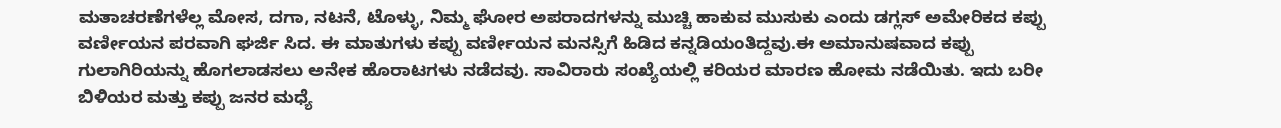ಮತಾಚರಣೆಗಳೆಲ್ಲ ಮೋಸ, ದಗಾ, ನಟನೆ, ಟೊಳ್ಳು, ನಿಮ್ಮ ಘೋರ ಅಪರಾದಗಳನ್ನು ಮುಚ್ಚಿ ಹಾಕುವ ಮುಸುಕು ಎಂದು ಡಗ್ಲಸ್ ಅಮೇರಿಕದ ಕಪ್ಪು ವರ್ಣೀಯನ ಪರವಾಗಿ ಘರ್ಜಿ ಸಿದ. ಈ ಮಾತುಗಳು ಕಪ್ಪು ವರ್ಣೀಯನ ಮನಸ್ಸಿಗೆ ಹಿಡಿದ ಕನ್ನಡಿಯಂತಿದ್ದವು.ಈ ಅಮಾನುಷವಾದ ಕಪ್ಪು ಗುಲಾಗಿರಿಯನ್ನು ಹೊಗಲಾಡಸಲು ಅನೇಕ ಹೊರಾಟಗಳು ನಡೆದವು. ಸಾವಿರಾರು ಸಂಖ್ಯೆಯಲ್ಲಿ ಕರಿಯರ ಮಾರಣ ಹೋಮ ನಡೆಯಿತು. ಇದು ಬರೀ ಬಿಳಿಯರ ಮತ್ತು ಕಪ್ಪು ಜನರ ಮಧ್ಯೆ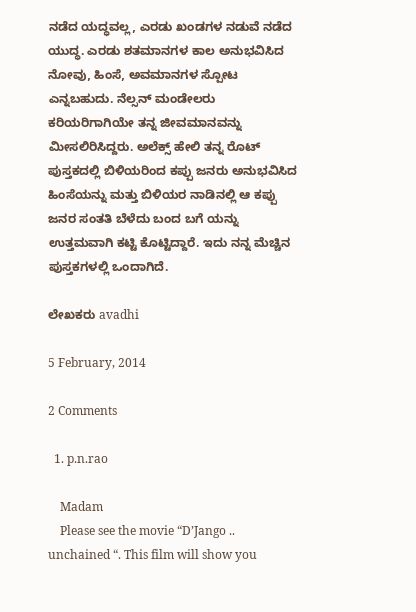ನಡೆದ ಯದ್ಧವಲ್ಲ, ಎರಡು ಖಂಡಗಳ ನಡುವೆ ನಡೆದ ಯುದ್ಧ. ಎರಡು ಶತಮಾನಗಳ ಕಾಲ ಅನುಭವಿಸಿದ ನೋವು, ಹಿಂಸೆ, ಅವಮಾನಗಳ ಸ್ಪೋಟ ಎನ್ನಬಹುದು. ನೆಲ್ಸನ್ ಮಂಡೇಲರು ಕರಿಯರಿಗಾಗಿಯೇ ತನ್ನ ಜೀವಮಾನವನ್ನು ಮೀಸಲಿರಿಸಿದ್ದರು. ಅಲೆಕ್ಸ್ ಹೇಲಿ ತನ್ನ ರೊಟ್ ಪುಸ್ತಕದಲ್ಲಿ ಬಿಳಿಯರಿಂದ ಕಪ್ಪು ಜನರು ಅನುಭವಿಸಿದ ಹಿಂಸೆಯನ್ನು ಮತ್ತು ಬಿಳಿಯರ ನಾಡಿನಲ್ಲಿ ಆ ಕಪ್ಪು ಜನರ ಸಂತತಿ ಬೆಳೆದು ಬಂದ ಬಗೆ ಯನ್ನು ಉತ್ತಮವಾಗಿ ಕಟ್ಟಿ ಕೊಟ್ಟಿದ್ದಾರೆ. ಇದು ನನ್ನ ಮೆಚ್ಚಿನ ಪುಸ್ತಕಗಳಲ್ಲಿ ಒಂದಾಗಿದೆ.

ಲೇಖಕರು avadhi

5 February, 2014

2 Comments

  1. p.n.rao

    Madam
    Please see the movie “D’Jango .. unchained “. This film will show you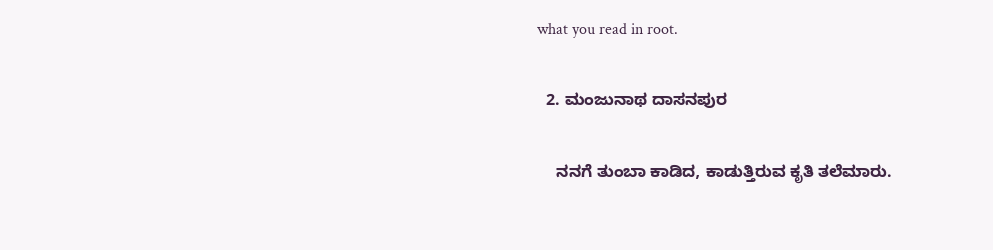what you read in root.

  2. ಮಂಜುನಾಥ ದಾಸನಪುರ

    ನನಗೆ ತುಂಬಾ ಕಾಡಿದ, ಕಾಡುತ್ತಿರುವ ಕೃತಿ ತಲೆಮಾರು.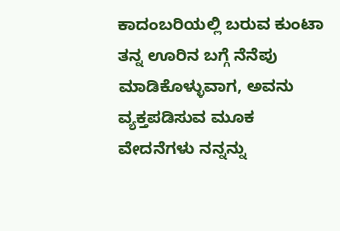ಕಾದಂಬರಿಯಲ್ಲಿ ಬರುವ ಕುಂಟಾ ತನ್ನ ಊರಿನ ಬಗ್ಗೆ ನೆನೆಪು ಮಾಡಿಕೊಳ್ಳುವಾಗ, ಅವನು ವ್ಯಕ್ತಪಡಿಸುವ ಮೂಕ ವೇದನೆಗಳು ನನ್ನನ್ನು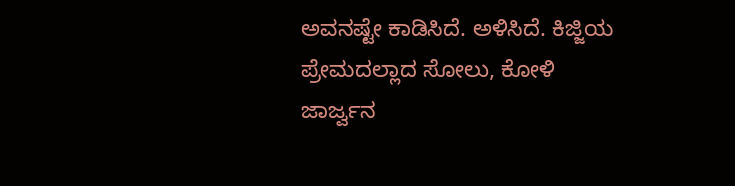ಅವನಷ್ಟೇ ಕಾಡಿಸಿದೆ. ಅಳಿಸಿದೆ. ಕಿಜ್ಜಿಯ ಪ್ರೇಮದಲ್ಲಾದ ಸೋಲು, ಕೋಳಿ ಜಾರ್ಜ್ವನ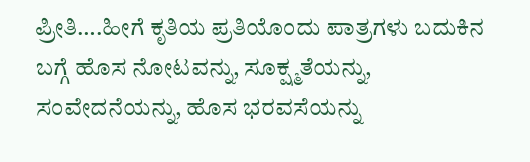ಪ್ರೀತಿ….ಹೀಗೆ ಕೃತಿಯ ಪ್ರತಿಯೊಂದು ಪಾತ್ರಗಳು ಬದುಕಿನ ಬಗ್ಗೆ ಹೊಸ ನೋಟವನ್ನು, ಸೂಕ್ಷ್ಮತೆಯನ್ನು, ಸಂವೇದನೆಯನ್ನು, ಹೊಸ ಭರವಸೆಯನ್ನು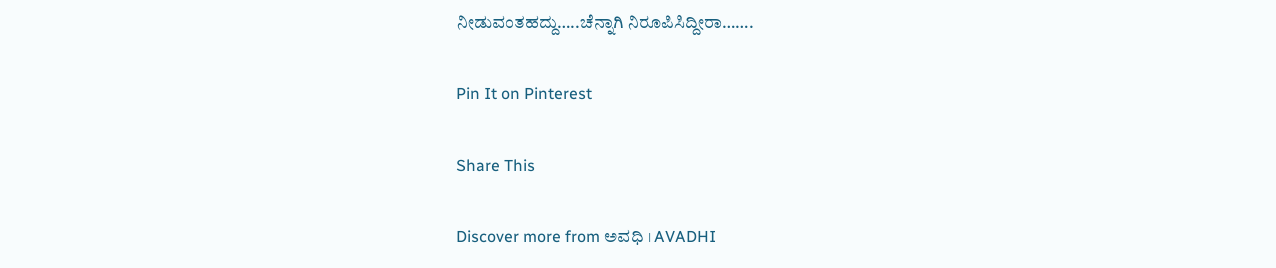ನೀಡುವಂತಹದ್ದು…..ಚೆನ್ನಾಗಿ ನಿರೂಪಿಸಿದ್ದೀರಾ…….

Pin It on Pinterest

Share This

Discover more from ಅವಧಿ । AVADHI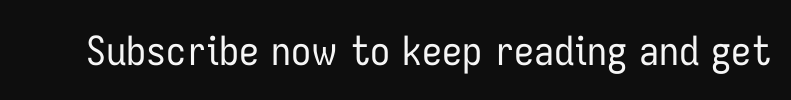Subscribe now to keep reading and get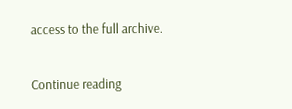access to the full archive.

Continue reading